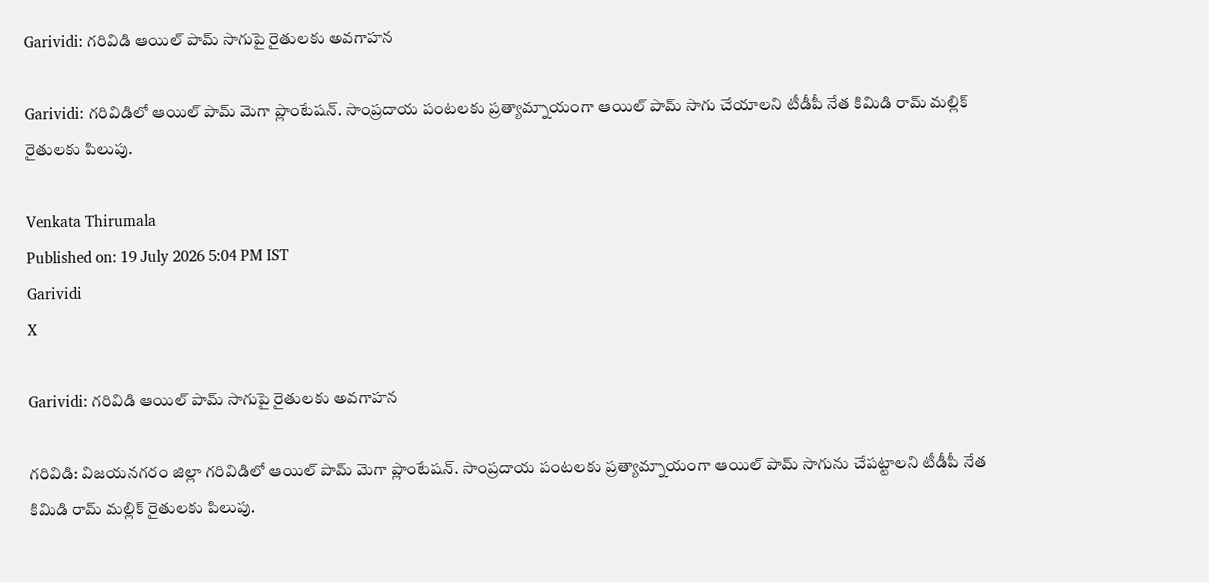Garividi: గరివిడి ఆయిల్ పామ్ సాగుపై రైతులకు అవగాహన

Garividi: గరివిడిలో ఆయిల్ పామ్ మెగా ప్లాంటేషన్. సాంప్రదాయ పంటలకు ప్రత్యామ్నాయంగా ఆయిల్ పామ్ సాగు చేయాలని టీడీపీ నేత కిమిడి రామ్ మల్లిక్ రైతులకు పిలుపు.

Venkata Thirumala
Published on: 19 July 2026 5:04 PM IST
Garividi
X

Garividi: గరివిడి ఆయిల్ పామ్ సాగుపై రైతులకు అవగాహన

గరివిడి: విజయనగరం జిల్లా గరివిడిలో ఆయిల్ పామ్ మెగా ప్లాంటేషన్. సాంప్రదాయ పంటలకు ప్రత్యామ్నాయంగా ఆయిల్ పామ్ సాగును చేపట్టాలని టీడీపీ నేత కిమిడి రామ్ మల్లిక్ రైతులకు పిలుపు.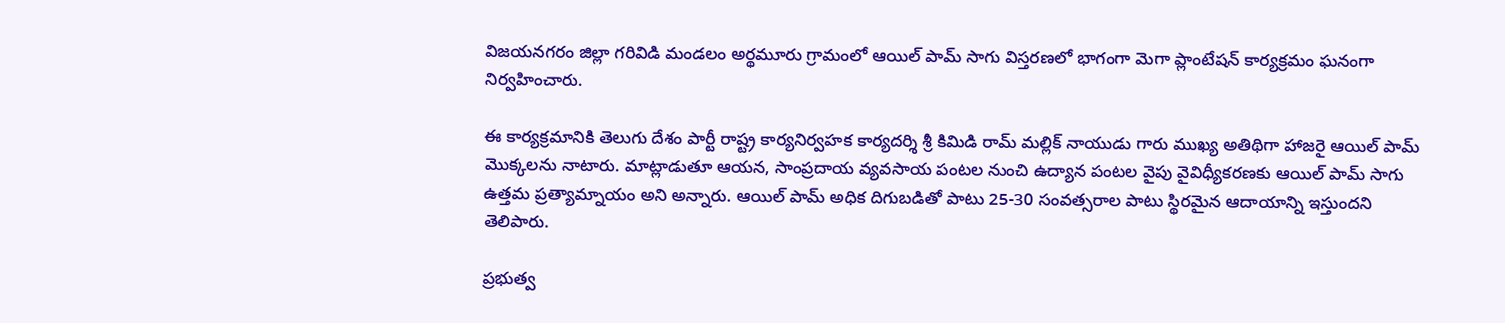విజయనగరం జిల్లా గరివిడి మండలం అర్థమూరు గ్రామంలో ఆయిల్ పామ్ సాగు విస్తరణలో భాగంగా మెగా ప్లాంటేషన్ కార్యక్రమం ఘనంగా నిర్వహించారు.

ఈ కార్యక్రమానికి తెలుగు దేశం పార్టీ రాష్ట్ర కార్యనిర్వహక కార్యదర్శి శ్రీ కిమిడి రామ్ మల్లిక్ నాయుడు గారు ముఖ్య అతిథిగా హాజరై ఆయిల్ పామ్ మొక్కలను నాటారు. మాట్లాడుతూ ఆయన, సాంప్రదాయ వ్యవసాయ పంటల నుంచి ఉద్యాన పంటల వైపు వైవిధ్యీకరణకు ఆయిల్ పామ్ సాగు ఉత్తమ ప్రత్యామ్నాయం అని అన్నారు. ఆయిల్ పామ్ అధిక దిగుబడితో పాటు 25-30 సంవత్సరాల పాటు స్థిరమైన ఆదాయాన్ని ఇస్తుందని తెలిపారు.

ప్రభుత్వ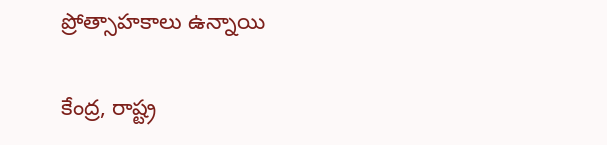ప్రోత్సాహకాలు ఉన్నాయి

కేంద్ర, రాష్ట్ర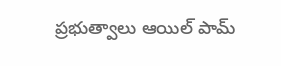ప్రభుత్వాలు ఆయిల్ పామ్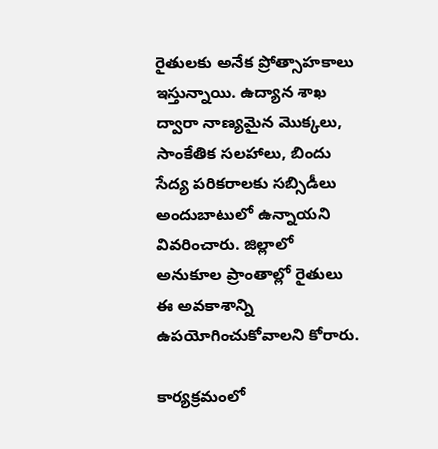రైతులకు అనేక ప్రోత్సాహకాలు ఇస్తున్నాయి. ఉద్యాన శాఖ ద్వారా నాణ్యమైన మొక్కలు, సాంకేతిక సలహాలు, బిందు సేద్య పరికరాలకు సబ్సిడీలు అందుబాటులో ఉన్నాయని వివరించారు. జిల్లాలో అనుకూల ప్రాంతాల్లో రైతులు ఈ అవకాశాన్ని ఉపయోగించుకోవాలని కోరారు.

కార్యక్రమంలో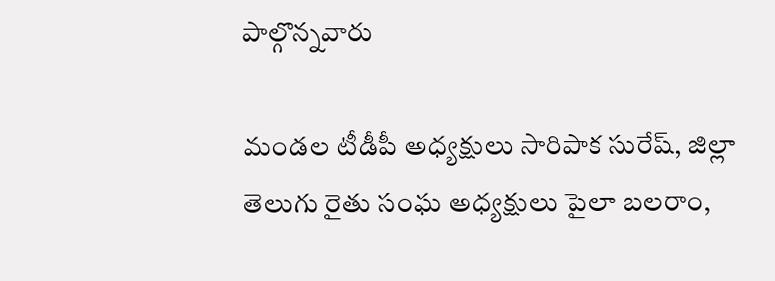పాల్గొన్నవారు

మండల టీడీపీ అధ్యక్షులు సారిపాక సురేష్, జిల్లా తెలుగు రైతు సంఘ అధ్యక్షులు పైలా బలరాం,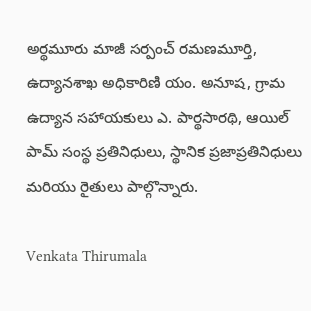అర్థమూరు మాజీ సర్పంచ్ రమణమూర్తి, ఉద్యానశాఖ అధికారిణి యం. అనూష, గ్రామ ఉద్యాన సహాయకులు ఎ. పార్థసారథి, ఆయిల్ పామ్ సంస్థ ప్రతినిధులు, స్థానిక ప్రజాప్రతినిధులు మరియు రైతులు పాల్గొన్నారు.

Venkata Thirumala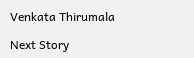Venkata Thirumala

Next Story